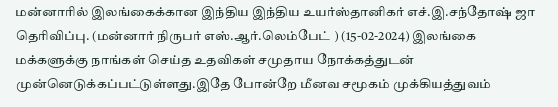மன்னாரில் இலங்கைக்கான இந்திய இந்திய உயர்ஸ்தானிகர் எச்.இ.சந்தோஷ் ஜா தெரிவிப்பு. (மன்னார் நிருபர் எஸ்.ஆர்.லெம்பேட் ) (15-02-2024) இலங்கை மக்களுக்கு நாங்கள் செய்த உதவிகள் சமுதாய நோக்கத்துடன் முன்னெடுக்கப்பட்டுள்ளது.இதே போன்றே மீனவ சமூகம் முக்கியத்துவம்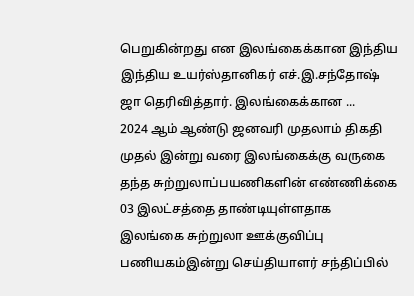பெறுகின்றது என இலங்கைக்கான இந்திய இந்திய உயர்ஸ்தானிகர் எச்.இ.சந்தோஷ் ஜா தெரிவித்தார். இலங்கைக்கான ...
2024 ஆம் ஆண்டு ஜனவரி முதலாம் திகதி முதல் இன்று வரை இலங்கைக்கு வருகை தந்த சுற்றுலாப்பயணிகளின் எண்ணிக்கை 03 இலட்சத்தை தாண்டியுள்ளதாக இலங்கை சுற்றுலா ஊக்குவிப்பு பணியகம்இன்று செய்தியாளர் சந்திப்பில்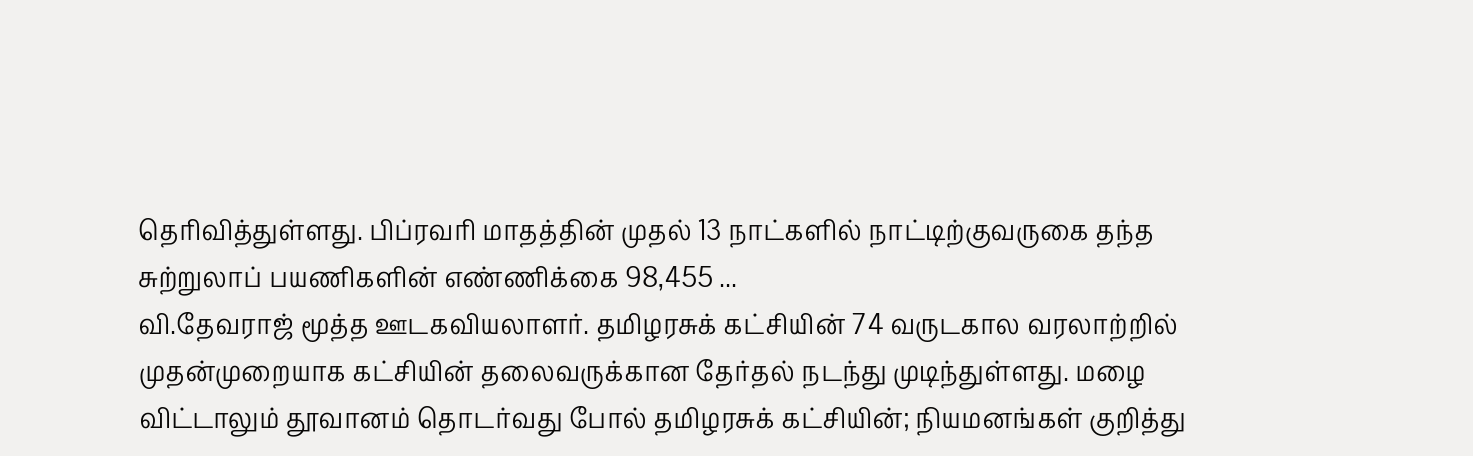தெரிவித்துள்ளது. பிப்ரவரி மாதத்தின் முதல் 13 நாட்களில் நாட்டிற்குவருகை தந்த சுற்றுலாப் பயணிகளின் எண்ணிக்கை 98,455 ...
வி.தேவராஜ் மூத்த ஊடகவியலாளர். தமிழரசுக் கட்சியின் 74 வருடகால வரலாற்றில் முதன்முறையாக கட்சியின் தலைவருக்கான தேர்தல் நடந்து முடிந்துள்ளது. மழை விட்டாலும் தூவானம் தொடர்வது போல் தமிழரசுக் கட்சியின்; நியமனங்கள் குறித்து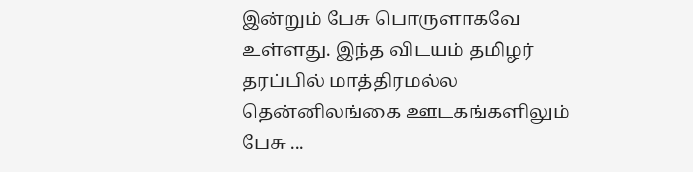இன்றும் பேசு பொருளாகவே உள்ளது. இந்த விடயம் தமிழர் தரப்பில் மாத்திரமல்ல தென்னிலங்கை ஊடகங்களிலும் பேசு ...